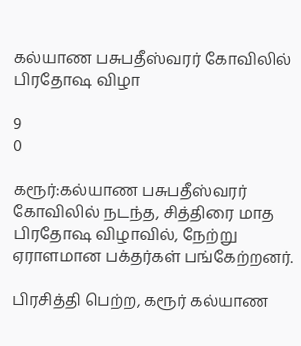கல்யாண பசுபதீஸ்வரர் கோவிலில் பிரதோஷ விழா

9
0

கரூர்:கல்யாண பசுபதீஸ்வரர் கோவிலில் நடந்த, சித்திரை மாத பிரதோஷ விழாவில், நேற்று ஏராளமான பக்தர்கள் பங்கேற்றனர்.

பிரசித்தி பெற்ற, கரூர் கல்யாண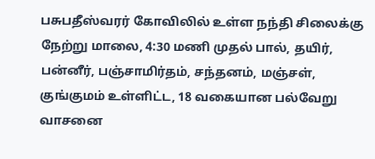பசுபதீஸ்வரர் கோவிலில் உள்ள நந்தி சிலைக்கு நேற்று மாலை, 4:30 மணி முதல் பால், தயிர், பன்னீர், பஞ்சாமிர்தம், சந்தனம், மஞ்சள், குங்குமம் உள்ளிட்ட, 18 வகையான பல்வேறு வாசனை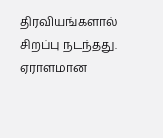திரவியங்களால் சிறப்பு நடந்தது. ஏராளமான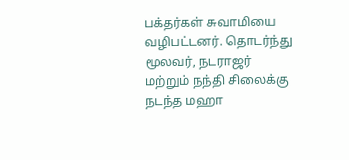பக்தர்கள் சுவாமியை வழிபட்டனர். தொடர்ந்து மூலவர், நடராஜர் மற்றும் நந்தி சிலைக்கு நடந்த மஹா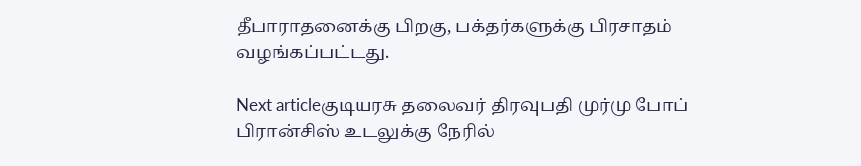தீபாராதனைக்கு பிறகு, பக்தர்களுக்கு பிரசாதம் வழங்கப்பட்டது.

Next articleகுடியரசு தலைவர் திரவுபதி முர்மு போப் பிரான்சிஸ் உடலுக்கு நேரில்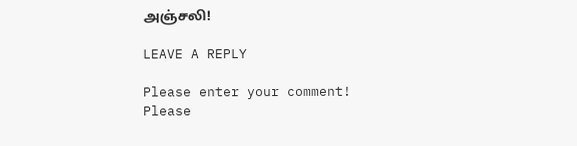அஞ்சலி!

LEAVE A REPLY

Please enter your comment!
Please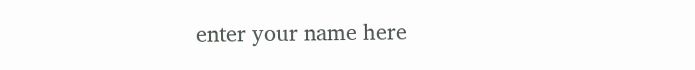enter your name here